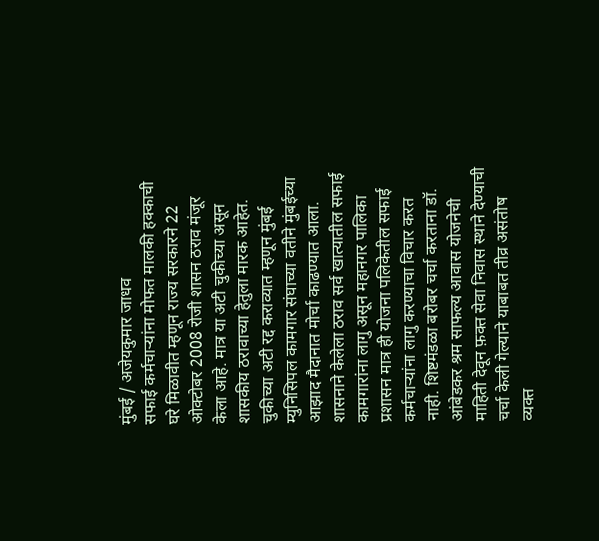मुंबई / अजेयकुमार जाधव
सफाई कर्मचाऱ्यांना मोफत मालकी हक्काची घरे मिळावीत म्हणून राज्य सरकारने 22 ओक्टोबर 2008 रोजी शासन ठराव मंजूर केला आहे. मात्र या अटी चुकीच्या असून शासकीय ठरावाच्या हेतुला मारक आहेत. चुकीच्या अटी रद्द कराव्यात म्हणून मुंबई म्युनिसिपल कामगार संघाच्या वतीने मुंबईच्या आझाद मैदानात मोर्चा काढण्यात आला.
शासनाने केलेला ठराव सर्व खात्यातील सफाई कामगारांना लागु असून महानगर पालिका प्रशासन मात्र ही योजना पलिकेतील सफाई कर्मचाऱ्यांना लागु करण्याचा विचार करत नाही. शिष्टमंडळा बरोबर चर्चा करताना डॉ. आंबेडकर श्रम साफल्य आवास योजनेची माहिती देवून फ़क्त सेवा निवास स्थाने देण्याची चर्चा केली गेल्याने याबाबत तीव्र असंतोष व्यक्त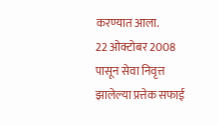करण्यात आला.
22 ओक्टोबर 2008 पासून सेवा निवृत्त झालेल्या प्रत्तेक सफाई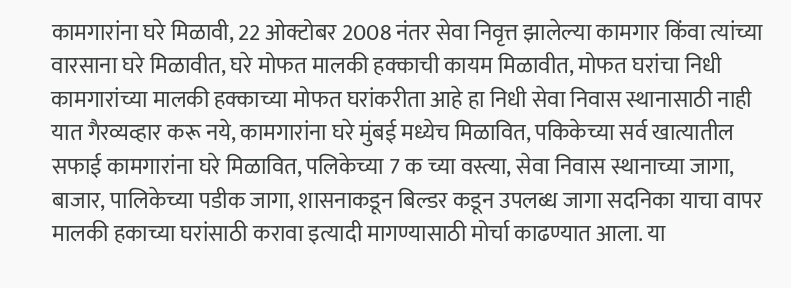कामगारांना घरे मिळावी, 22 ओक्टोबर 2008 नंतर सेवा निवृत्त झालेल्या कामगार किंवा त्यांच्या वारसाना घरे मिळावीत, घरे मोफत मालकी हक्काची कायम मिळावीत, मोफत घरांचा निधी कामगारांच्या मालकी हक्काच्या मोफत घरांकरीता आहे हा निधी सेवा निवास स्थानासाठी नाही यात गैरव्यव्हार करू नये, कामगारांना घरे मुंबई मध्येच मिळावित, पकिकेच्या सर्व खात्यातील सफाई कामगारांना घरे मिळावित, पलिकेच्या 7 क च्या वस्त्या, सेवा निवास स्थानाच्या जागा, बाजार, पालिकेच्या पडीक जागा, शासनाकडून बिल्डर कडून उपलब्ध जागा सदनिका याचा वापर मालकी हकाच्या घरांसाठी करावा इत्यादी मागण्यासाठी मोर्चा काढण्यात आला. या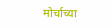मोर्चाच्या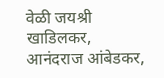वेळी जयश्री खाडिलकर, आनंदराज आंबेडकर,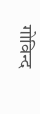गोविन्द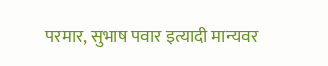परमार, सुभाष पवार इत्यादी मान्यवर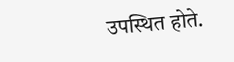उपस्थित होते.